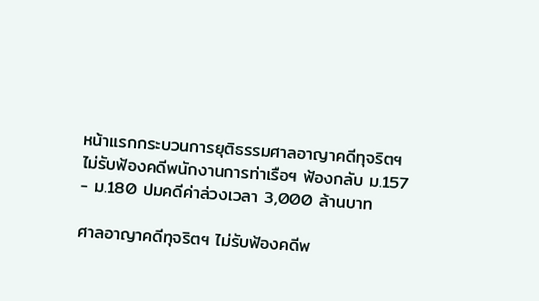หน้าแรกกระบวนการยุติธรรมศาลอาญาคดีทุจริตฯ ไม่รับฟ้องคดีพนักงานการท่าเรือฯ ฟ้องกลับ ม.157 - ม.180 ปมคดีค่าล่วงเวลา 3,000 ล้านบาท

ศาลอาญาคดีทุจริตฯ ไม่รับฟ้องคดีพ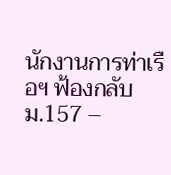นักงานการท่าเรือฯ ฟ้องกลับ ม.157 –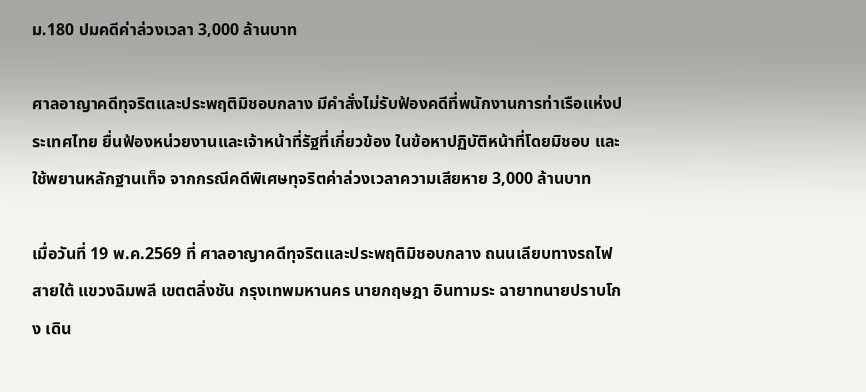ม.180 ปมคดีค่าล่วงเวลา 3,000 ล้านบาท

ศาลอาญาคดีทุจริตและประพฤติมิชอบกลาง มีคำสั่งไม่รับฟ้องคดีที่พนักงานการท่าเรือแห่งประเทศไทย ยื่นฟ้องหน่วยงานและเจ้าหน้าที่รัฐที่เกี่ยวข้อง ในข้อหาปฏิบัติหน้าที่โดยมิชอบ และใช้พยานหลักฐานเท็จ จากกรณีคดีพิเศษทุจริตค่าล่วงเวลาความเสียหาย 3,000 ล้านบาท

เมื่อวันที่ 19 พ.ค.2569 ที่ ศาลอาญาคดีทุจริตและประพฤติมิชอบกลาง ถนนเลียบทางรถไฟสายใต้ แขวงฉิมพลี เขตตลิ่งชัน กรุงเทพมหานคร นายกฤษฎา อินทามระ ฉายาทนายปราบโกง เดิน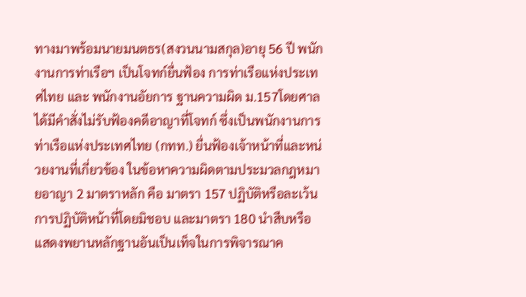ทางมาพร้อมนายมนตธร(สงวนนามสกุล)อายุ 56 ปี พนักงานการท่าเรือฯ เป็นโจทก์ยื่นฟ้อง การท่าเรือแห่งประเทศไทย และ พนักงานอัยการ ฐานความผิด ม.157โดยศาลได้มีคำสั่งไม่รับฟ้องคดีอาญาที่โจทก์ ซึ่งเป็นพนักงานการท่าเรือแห่งประเทศไทย (กทท.) ยื่นฟ้องเจ้าหน้าที่และหน่วยงานที่เกี่ยวข้อง ในข้อหาความผิดตามประมวลกฎหมายอาญา 2 มาตราหลัก คือ มาตรา 157 ปฏิบัติหรือละเว้นการปฏิบัติหน้าที่โดยมิชอบ และมาตรา 180 นำสืบหรือแสดงพยานหลักฐานอันเป็นเท็จในการพิจารณาค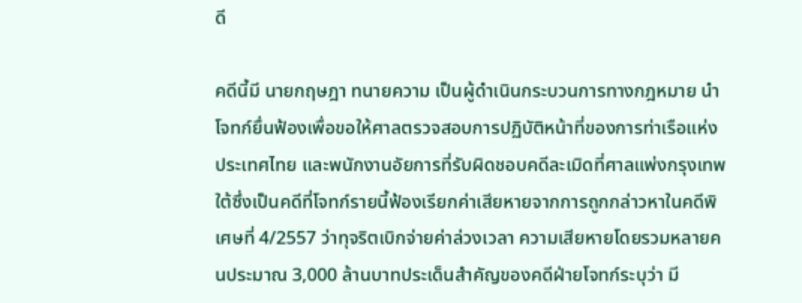ดี

คดีนี้มี นายกฤษฎา ทนายความ เป็นผู้ดำเนินกระบวนการทางกฎหมาย นำโจทก์ยื่นฟ้องเพื่อขอให้ศาลตรวจสอบการปฏิบัติหน้าที่ของการท่าเรือแห่งประเทศไทย และพนักงานอัยการที่รับผิดชอบคดีละเมิดที่ศาลแพ่งกรุงเทพใต้ซึ่งเป็นคดีที่โจทก์รายนี้ฟ้องเรียกค่าเสียหายจากการถูกกล่าวหาในคดีพิเศษที่ 4/2557 ว่าทุจริตเบิกจ่ายค่าล่วงเวลา ความเสียหายโดยรวมหลายคนประมาณ 3,000 ล้านบาทประเด็นสำคัญของคดีฝ่ายโจทก์ระบุว่า มี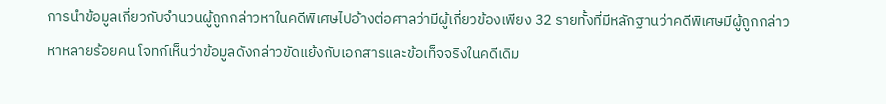การนำข้อมูลเกี่ยวกับจำนวนผู้ถูกกล่าวหาในคดีพิเศษไปอ้างต่อศาลว่ามีผู้เกี่ยวข้องเพียง 32 รายทั้งที่มีหลักฐานว่าคดีพิเศษมีผู้ถูกกล่าวหาหลายร้อยคน โจทก์เห็นว่าข้อมูลดังกล่าวขัดแย้งกับเอกสารและข้อเท็จจริงในคดีเดิม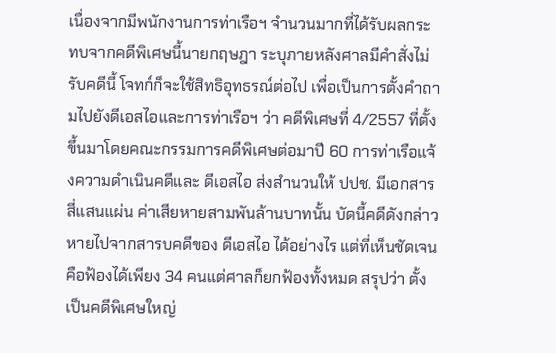เนื่องจากมีพนักงานการท่าเรือฯ จำนวนมากที่ได้รับผลกระทบจากคดีพิเศษนี้นายกฤษฎา ระบุภายหลังศาลมีคำสั่งไม่รับคดีนี้ โจทก์ก็จะใช้สิทธิอุทธรณ์ต่อไป เพื่อเป็นการตั้งคำถามไปยังดีเอสไอและการท่าเรือฯ ว่า คดีพิเศษที่ 4/2557 ที่ตั้งขึ้นมาโดยคณะกรรมการคดีพิเศษต่อมาปี 60 การท่าเรือแจ้งความดำเนินคดีและ ดีเอสไอ ส่งสำนวนให้ ปปช. มีเอกสารสี่แสนแผ่น ค่าเสียหายสามพันล้านบาทนั้น บัดนี้คดีดังกล่าวหายไปจากสารบคดีของ ดีเอสไอ ได้อย่างไร แต่ที่เห็นชัดเจนคือฟ้องได้เพียง 34 คนแต่ศาลก็ยกฟ้องทั้งหมด สรุปว่า ตั้งเป็นคดีพิเศษใหญ่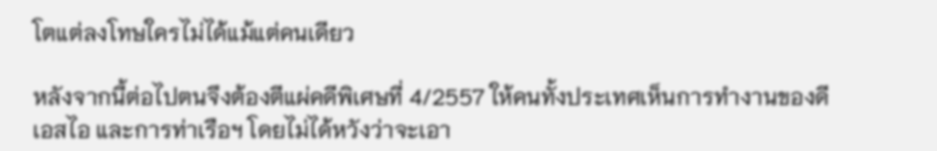โตแต่ลงโทษใครไม่ได้แม้แต่คนเดียว

หลังจากนี้ต่อไปตนจึงต้องตีแผ่คดีพิเศษที่ 4/2557 ให้คนทั้งประเทศเห็นการทำงานของดีเอสไอ และการท่าเรือฯ โดยไม่ได้หวังว่าจะเอา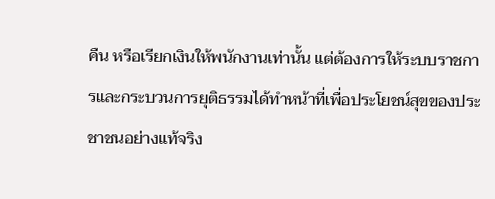คืน หรือเรียกเงินให้พนักงานเท่านั้น แต่ต้องการให้ระบบราชการและกระบวนการยุติธรรมได้ทำหน้าที่เพื่อประโยชน์สุขของประชาชนอย่างแท้จริง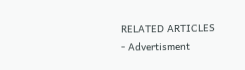RELATED ARTICLES
- Advertisment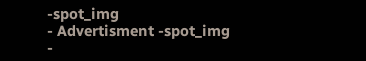-spot_img
- Advertisment -spot_img
-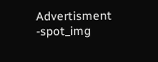Advertisment -spot_img